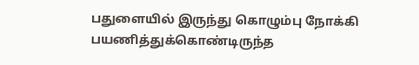பதுளையில் இருந்து கொழும்பு நோக்கி பயணித்துக்கொண்டிருந்த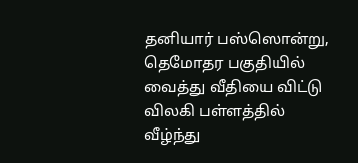தனியார் பஸ்ஸொன்று, தெமோதர பகுதியில் வைத்து வீதியை விட்டு விலகி பள்ளத்தில் வீழ்ந்து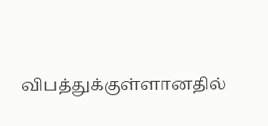விபத்துக்குள்ளானதில்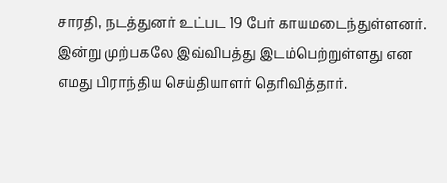சாரதி, நடத்துனர் உட்பட 19 பேர் காயமடைந்துள்ளனர்.
இன்று முற்பகலே இவ்விபத்து இடம்பெற்றுள்ளது என எமது பிராந்திய செய்தியாளர் தெரிவித்தார்.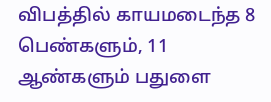விபத்தில் காயமடைந்த 8 பெண்களும், 11 ஆண்களும் பதுளை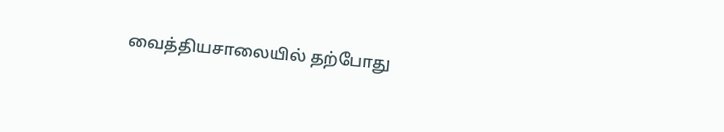வைத்தியசாலையில் தற்போது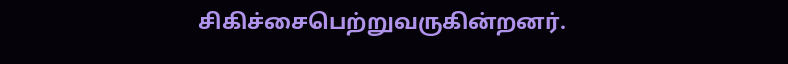சிகிச்சைபெற்றுவருகின்றனர்.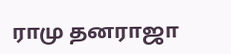ராமு தனராஜா